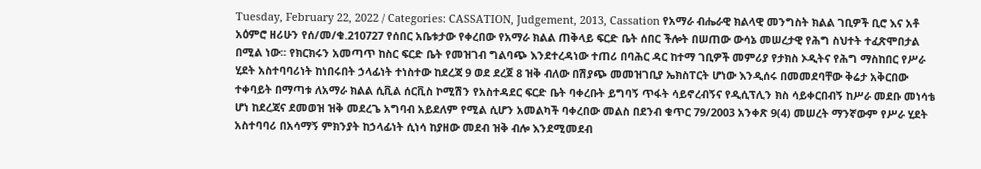Tuesday, February 22, 2022 / Categories: CASSATION, Judgement, 2013, Cassation የአማራ ብሔራዊ ክልላዊ መንግስት ክልል ገቢዎች ቢሮ እና አቶ አዕምሮ ዘሪሁን የሰ/መ/ቁ.210727 የሰበር አቤቱታው የቀረበው የአማራ ክልል ጠቅላይ ፍርድ ቤት ሰበር ችሎት በሠጠው ውሳኔ መሠረታዊ የሕግ ስህተት ተፈጽሞበታል በሚል ነው፡፡ የክርክሩን አመጣጥ ከስር ፍርድ ቤት የመዝገብ ግልባጭ እንደተረዳነው ተጠሪ በባሕር ዳር ከተማ ገቢዎች መምሪያ የታክስ ኦዲትና የሕግ ማስከበር የሥራ ሂደት አስተባባሪነት ከነበሩበት ኃላፊነት ተነስተው ከደረጃ 9 ወደ ደረጀ 8 ዝቅ ብለው በሽያጭ መመዝገቢያ ኤክስፐርት ሆነው እንዲሰሩ በመመደባቸው ቅሬታ አቅርበው ተቀባይት በማጣቱ ለአማራ ክልል ሲቪል ሰርቪስ ኮሚሽን የአስተዳደር ፍርድ ቤት ባቀረቡት ይግባኝ ጥፋት ሳይኖረብኝና የዲሲፕሊን ክስ ሳይቀርበብኝ ከሥራ መደቡ መነሳቴ ሆነ ከደረጃና ደመወዝ ዝቅ መደረጌ አግባብ አይደለም የሚል ሲሆን አመልካች ባቀረበው መልስ በደንብ ቁጥር 79/2003 አንቀጽ 9(4) መሠረት ማንኛውም የሥራ ሂደት አስተባባሪ በአሳማኝ ምክንያት ከኃላፊነት ሲነሳ ከያዘው መደብ ዝቅ ብሎ እንደሚመደብ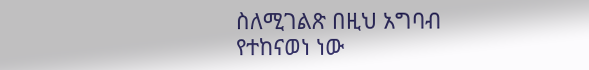ስለሚገልጽ በዚህ አግባብ የተከናወነ ነው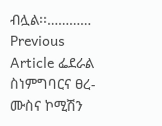ብሏል፡፡………… Previous Article ፌደራል ስነምግባርና ፀረ-ሙስና ኮሚሽን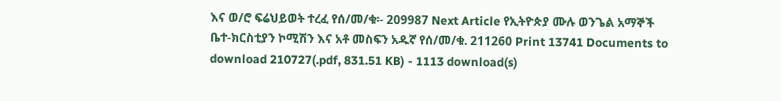እና ወ/ሮ ፍሬህይወት ተረፈ የሰ/መ/ቁ፡- 209987 Next Article የኢትዮጵያ ሙሉ ወንጌል አማኞች ቤተ-ክርስቲያን ኮሚሽን እና አቶ መስፍን አዱኛ የሰ/መ/ቁ. 211260 Print 13741 Documents to download 210727(.pdf, 831.51 KB) - 1113 download(s)